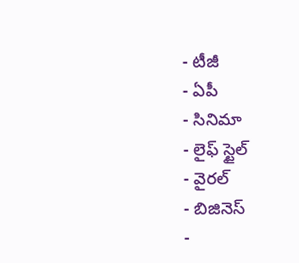- టీజీ
- ఏపీ
- సినిమా
- లైఫ్ స్టైల్
- వైరల్
- బిజినెస్
-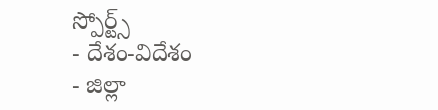స్పోర్ట్స్
- దేశం-విదేశం
- జిల్లా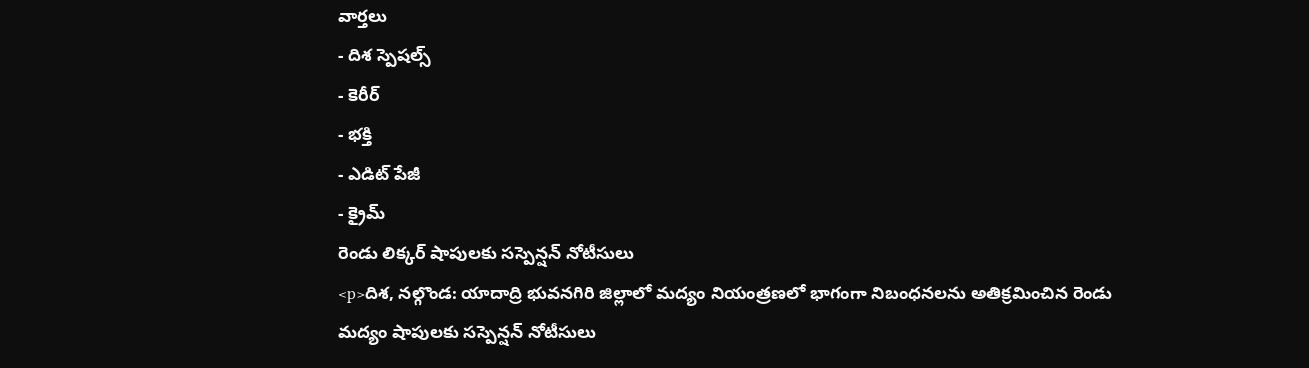వార్తలు
- దిశ స్పెషల్స్
- కెరీర్
- భక్తి
- ఎడిట్ పేజీ
- క్రైమ్
రెండు లిక్కర్ షాపులకు సస్పెన్షన్ నోటీసులు
<p>దిశ, నల్గొండ: యాదాద్రి భువనగిరి జిల్లాలో మద్యం నియంత్రణలో భాగంగా నిబంధనలను అతిక్రమించిన రెండు మద్యం షాపులకు సస్పెన్షన్ నోటీసులు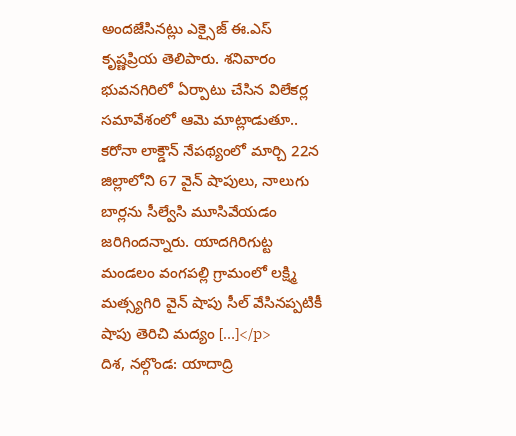అందజేసినట్లు ఎక్సైజ్ ఈ.ఎస్ కృష్ణప్రియ తెలిపారు. శనివారం భువనగిరిలో ఏర్పాటు చేసిన విలేకర్ల సమావేశంలో ఆమె మాట్లాడుతూ.. కరోనా లాక్డౌన్ నేపథ్యంలో మార్చి 22న జిల్లాలోని 67 వైన్ షాపులు, నాలుగు బార్లను సీల్వేసి మూసివేయడం జరిగిందన్నారు. యాదగిరిగుట్ట మండలం వంగపల్లి గ్రామంలో లక్ష్మి మత్స్యగిరి వైన్ షాపు సీల్ వేసినప్పటికీ షాపు తెరిచి మద్యం […]</p>
దిశ, నల్గొండ: యాదాద్రి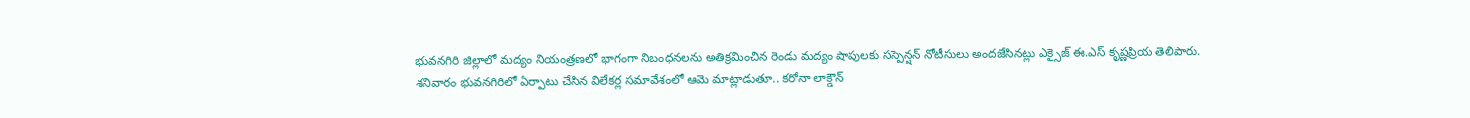భువనగిరి జిల్లాలో మద్యం నియంత్రణలో భాగంగా నిబంధనలను అతిక్రమించిన రెండు మద్యం షాపులకు సస్పెన్షన్ నోటీసులు అందజేసినట్లు ఎక్సైజ్ ఈ.ఎస్ కృష్ణప్రియ తెలిపారు. శనివారం భువనగిరిలో ఏర్పాటు చేసిన విలేకర్ల సమావేశంలో ఆమె మాట్లాడుతూ.. కరోనా లాక్డౌన్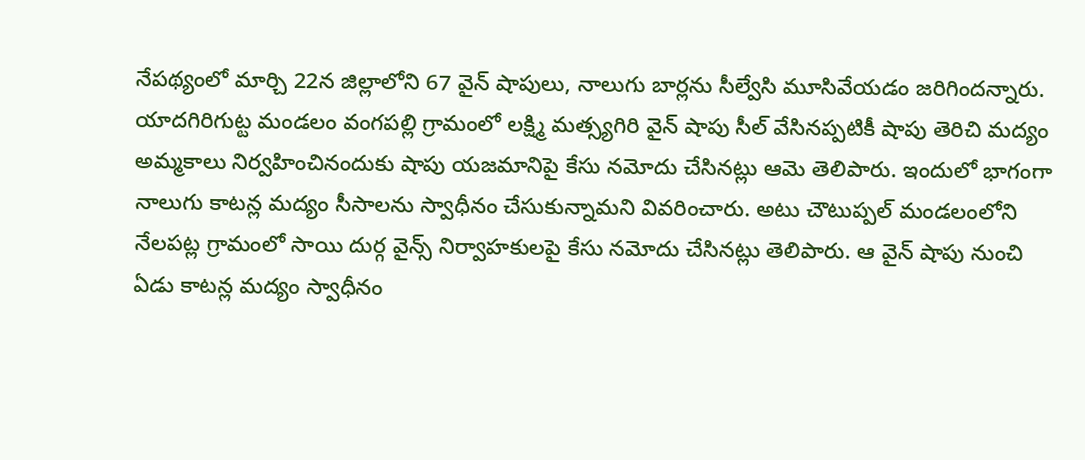నేపథ్యంలో మార్చి 22న జిల్లాలోని 67 వైన్ షాపులు, నాలుగు బార్లను సీల్వేసి మూసివేయడం జరిగిందన్నారు.
యాదగిరిగుట్ట మండలం వంగపల్లి గ్రామంలో లక్ష్మి మత్స్యగిరి వైన్ షాపు సీల్ వేసినప్పటికీ షాపు తెరిచి మద్యం అమ్మకాలు నిర్వహించినందుకు షాపు యజమానిపై కేసు నమోదు చేసినట్లు ఆమె తెలిపారు. ఇందులో భాగంగా నాలుగు కాటన్ల మద్యం సీసాలను స్వాధీనం చేసుకున్నామని వివరించారు. అటు చౌటుప్పల్ మండలంలోని నేలపట్ల గ్రామంలో సాయి దుర్గ వైన్స్ నిర్వాహకులపై కేసు నమోదు చేసినట్లు తెలిపారు. ఆ వైన్ షాపు నుంచి ఏడు కాటన్ల మద్యం స్వాధీనం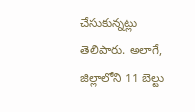చేసుకున్నట్లు తెలిపారు. అలాగే, జిల్లాలోని 11 బెల్టు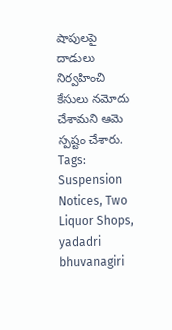షాపులపై దాడులు నిర్వహించి కేసులు నమోదు చేశామని ఆమె స్పష్టం చేశారు.
Tags: Suspension Notices, Two Liquor Shops, yadadri bhuvanagiri